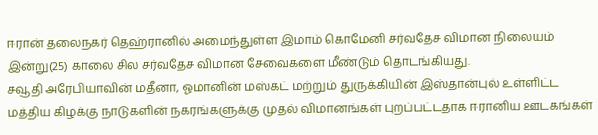ஈரான் தலைநகர் தெஹ்ரானில் அமைந்துள்ள இமாம் கொமேனி சர்வதேச விமான நிலையம் இன்று(25) காலை சில சர்வதேச விமான சேவைகளை மீண்டும் தொடங்கியது.
சவூதி அரேபியாவின் மதீனா, ஓமானின் மஸ்கட் மற்றும் துருக்கியின் இஸ்தான்புல் உள்ளிட்ட மத்திய கிழக்கு நாடுகளின் நகரங்களுக்கு முதல் விமானங்கள் புறப்பட்டதாக ஈரானிய ஊடகங்கள்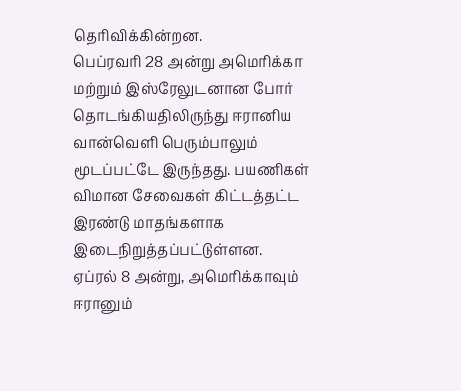தெரிவிக்கின்றன.
பெப்ரவரி 28 அன்று அமெரிக்கா மற்றும் இஸ்ரேலுடனான போர் தொடங்கியதிலிருந்து ஈரானிய வான்வெளி பெரும்பாலும் மூடப்பட்டே இருந்தது. பயணிகள் விமான சேவைகள் கிட்டத்தட்ட இரண்டு மாதங்களாக இடைநிறுத்தப்பட்டுள்ளன.
ஏப்ரல் 8 அன்று, அமெரிக்காவும் ஈரானும்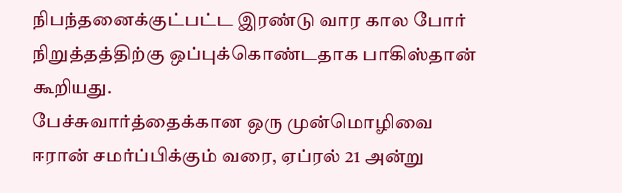நிபந்தனைக்குட்பட்ட இரண்டு வார கால போர் நிறுத்தத்திற்கு ஒப்புக்கொண்டதாக பாகிஸ்தான் கூறியது.
பேச்சுவார்த்தைக்கான ஒரு முன்மொழிவை ஈரான் சமர்ப்பிக்கும் வரை, ஏப்ரல் 21 அன்று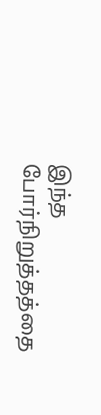இந்த போர்நிறுத்தத்தை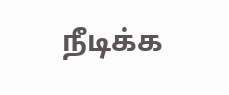நீடிக்க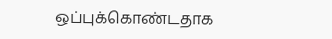ஒப்புக்கொண்டதாக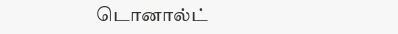டொனால்ட்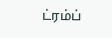ட்ரம்ப்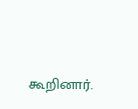கூறினார்.